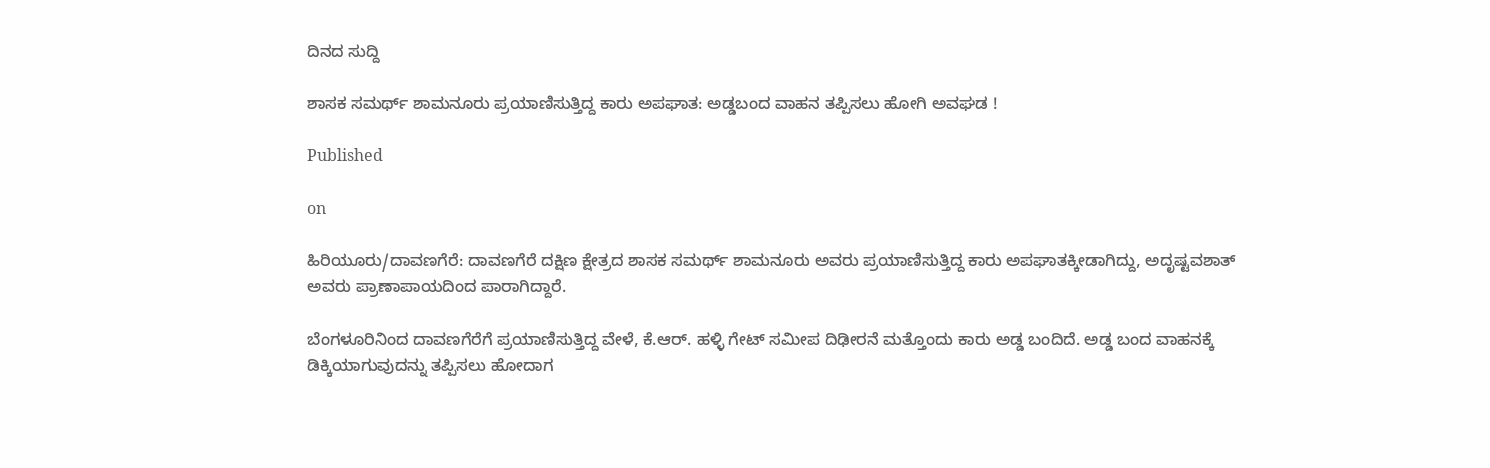ದಿನದ ಸುದ್ದಿ

ಶಾಸಕ ಸಮರ್ಥ್ ಶಾಮನೂರು ಪ್ರಯಾಣಿಸುತ್ತಿದ್ದ ಕಾರು ಅಪಘಾತ: ಅಡ್ಡಬಂದ ವಾಹನ ತಪ್ಪಿಸಲು ಹೋಗಿ ಅವಘಡ !

Published

on

ಹಿರಿಯೂರು/ದಾವಣಗೆರೆ: ದಾವಣಗೆರೆ ದಕ್ಷಿಣ ಕ್ಷೇತ್ರದ ಶಾಸಕ ಸಮರ್ಥ್ ಶಾಮನೂರು ಅವರು ಪ್ರಯಾಣಿಸುತ್ತಿದ್ದ ಕಾರು ಅಪಘಾತಕ್ಕೀಡಾಗಿದ್ದು, ಅದೃಷ್ಟವಶಾತ್ ಅವರು ಪ್ರಾಣಾಪಾಯದಿಂದ ಪಾರಾಗಿದ್ದಾರೆ.

ಬೆಂಗಳೂರಿನಿಂದ ದಾವಣಗೆರೆಗೆ ಪ್ರಯಾಣಿಸುತ್ತಿದ್ದ ವೇಳೆ, ಕೆ.ಆರ್. ಹಳ್ಳಿ ಗೇಟ್ ಸಮೀಪ ದಿಢೀರನೆ ಮತ್ತೊಂದು ಕಾರು ಅಡ್ಡ ಬಂದಿದೆ. ಅಡ್ಡ ಬಂದ ವಾಹನಕ್ಕೆ ಡಿಕ್ಕಿಯಾಗುವುದನ್ನು ತಪ್ಪಿಸಲು ಹೋದಾಗ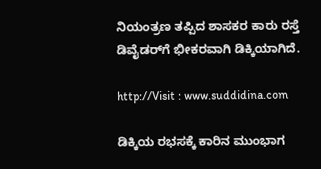ನಿಯಂತ್ರಣ ತಪ್ಪಿದ ಶಾಸಕರ ಕಾರು ರಸ್ತೆ ಡಿವೈಡರ್‌ಗೆ ಭೀಕರವಾಗಿ ಡಿಕ್ಕಿಯಾಗಿದೆ.

http://Visit : www.suddidina.com

ಡಿಕ್ಕಿಯ ರಭಸಕ್ಕೆ ಕಾರಿನ ಮುಂಭಾಗ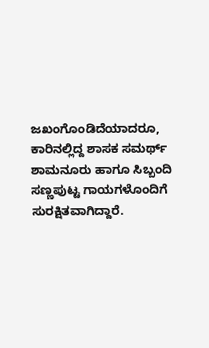ಜಖಂಗೊಂಡಿದೆಯಾದರೂ, ಕಾರಿನಲ್ಲಿದ್ದ ಶಾಸಕ ಸಮರ್ಥ್ ಶಾಮನೂರು ಹಾಗೂ ಸಿಬ್ಬಂದಿ ಸಣ್ಣಪುಟ್ಟ ಗಾಯಗಳೊಂದಿಗೆ ಸುರಕ್ಷಿತವಾಗಿದ್ದಾರೆ.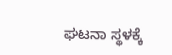ಘಟನಾ ಸ್ಥಳಕ್ಕೆ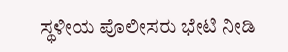ಸ್ಥಳೀಯ ಪೊಲೀಸರು ಭೇಟಿ ನೀಡಿ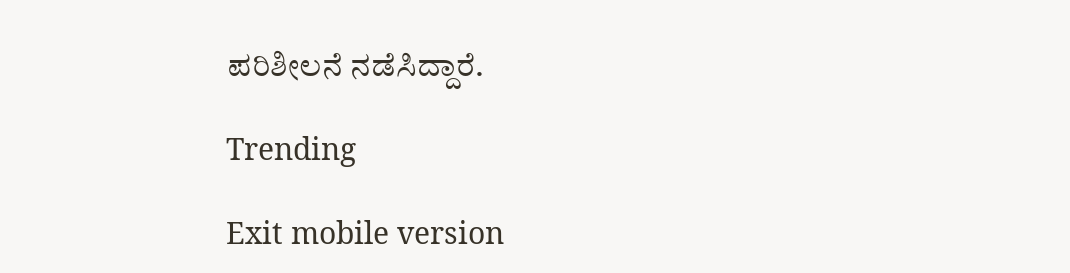ಪರಿಶೀಲನೆ ನಡೆಸಿದ್ದಾರೆ.

Trending

Exit mobile version